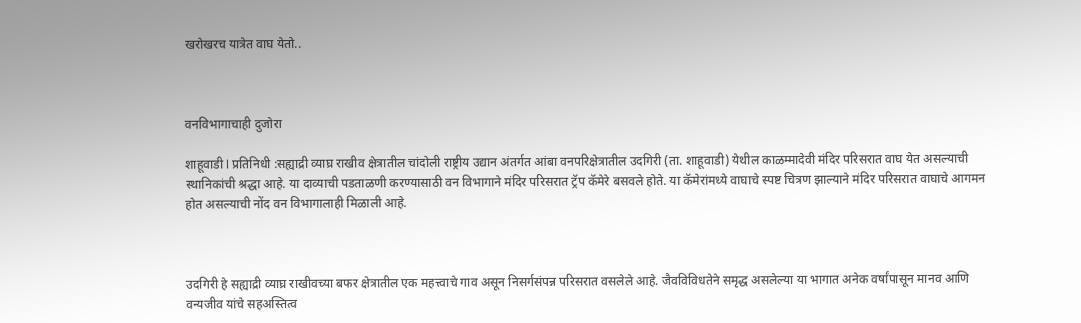खरोखरच यात्रेत वाघ येतो..



वनविभागाचाही दुजोरा

शाहूवाडी l प्रतिनिधी :सह्याद्री व्याघ्र राखीव क्षेत्रातील चांदोली राष्ट्रीय उद्यान अंतर्गत आंबा वनपरिक्षेत्रातील उदगिरी (ता. शाहूवाडी) येथील काळम्मादेवी मंदिर परिसरात वाघ येत असल्याची स्थानिकांची श्रद्धा आहे. या दाव्याची पडताळणी करण्यासाठी वन विभागाने मंदिर परिसरात ट्रॅप कॅमेरे बसवले होते. या कॅमेरांमध्ये वाघाचे स्पष्ट चित्रण झाल्याने मंदिर परिसरात वाघाचे आगमन होत असल्याची नोंद वन विभागालाही मिळाली आहे.



उदगिरी हे सह्याद्री व्याघ्र राखीवच्या बफर क्षेत्रातील एक महत्त्वाचे गाव असून निसर्गसंपन्न परिसरात वसलेले आहे. जैवविविधतेने समृद्ध असलेल्या या भागात अनेक वर्षांपासून मानव आणि वन्यजीव यांचे सहअस्तित्व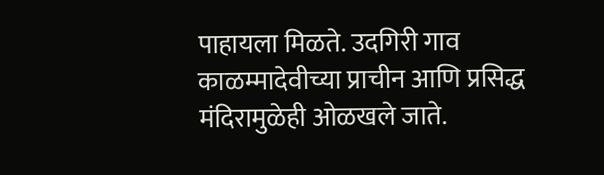पाहायला मिळते. उदगिरी गाव काळम्मादेवीच्या प्राचीन आणि प्रसिद्ध मंदिरामुळेही ओळखले जाते.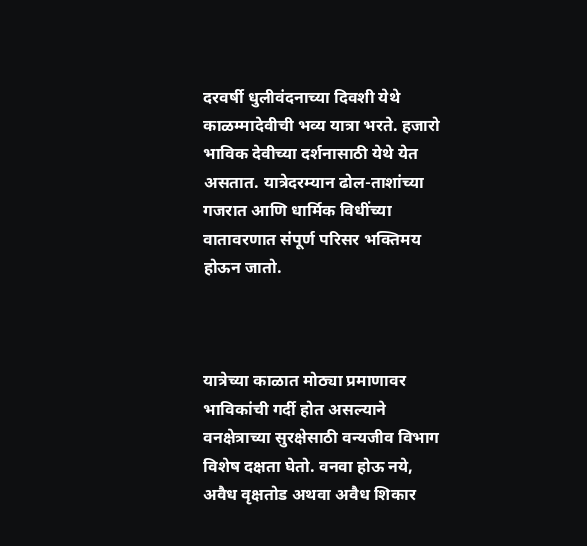दरवर्षी धुलीवंदनाच्या दिवशी येथे काळम्मादेवीची भव्य यात्रा भरते. हजारो भाविक देवीच्या दर्शनासाठी येथे येत असतात. यात्रेदरम्यान ढोल-ताशांच्या गजरात आणि धार्मिक विधींच्या वातावरणात संपूर्ण परिसर भक्तिमय होऊन जातो.



यात्रेच्या काळात मोठ्या प्रमाणावर भाविकांची गर्दी होत असल्याने वनक्षेत्राच्या सुरक्षेसाठी वन्यजीव विभाग विशेष दक्षता घेतो. वनवा होऊ नये, अवैध वृक्षतोड अथवा अवैध शिकार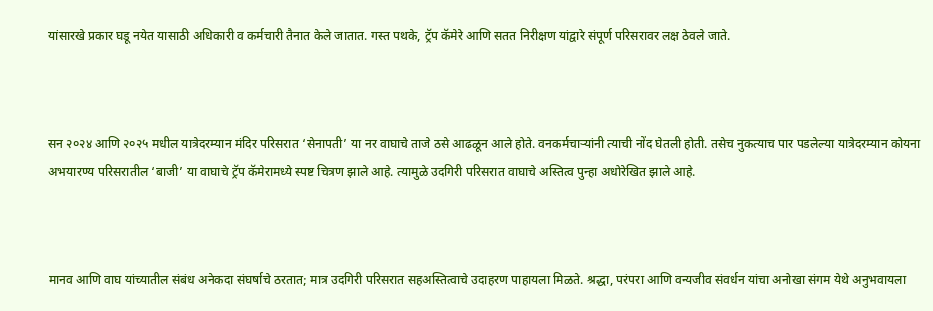यांसारखे प्रकार घडू नयेत यासाठी अधिकारी व कर्मचारी तैनात केले जातात. गस्त पथके, ट्रॅप कॅमेरे आणि सतत निरीक्षण यांद्वारे संपूर्ण परिसरावर लक्ष ठेवले जाते.



सन २०२४ आणि २०२५ मधील यात्रेदरम्यान मंदिर परिसरात ‘सेनापती’ या नर वाघाचे ताजे ठसे आढळून आले होते. वनकर्मचाऱ्यांनी त्याची नोंद घेतली होती. तसेच नुकत्याच पार पडलेल्या यात्रेदरम्यान कोयना अभयारण्य परिसरातील ‘बाजी’ या वाघाचे ट्रॅप कॅमेरामध्ये स्पष्ट चित्रण झाले आहे. त्यामुळे उदगिरी परिसरात वाघाचे अस्तित्व पुन्हा अधोरेखित झाले आहे.



मानव आणि वाघ यांच्यातील संबंध अनेकदा संघर्षाचे ठरतात; मात्र उदगिरी परिसरात सहअस्तित्वाचे उदाहरण पाहायला मिळते. श्रद्धा, परंपरा आणि वन्यजीव संवर्धन यांचा अनोखा संगम येथे अनुभवायला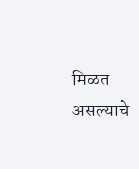मिळत असल्याचे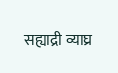सह्याद्री व्याघ्र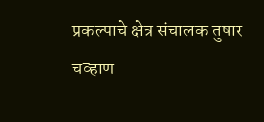प्रकल्पाचे क्षेत्र संचालक तुषार चव्हाण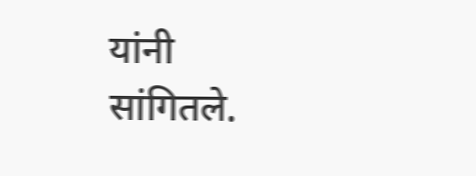यांनी सांगितले.